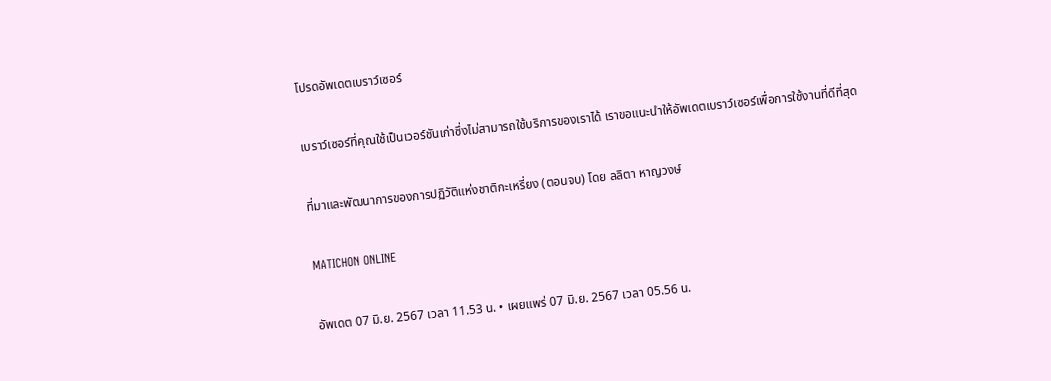โปรดอัพเดตเบราว์เซอร์

เบราว์เซอร์ที่คุณใช้เป็นเวอร์ชันเก่าซึ่งไม่สามารถใช้บริการของเราได้ เราขอแนะนำให้อัพเดตเบราว์เซอร์เพื่อการใช้งานที่ดีที่สุด

ที่มาและพัฒนาการของการปฏิวัติแห่งชาติกะเหรี่ยง (ตอนจบ) โดย ลลิตา หาญวงษ์

MATICHON ONLINE

อัพเดต 07 มิ.ย. 2567 เวลา 11.53 น. • เผยแพร่ 07 มิ.ย. 2567 เวลา 05.56 น.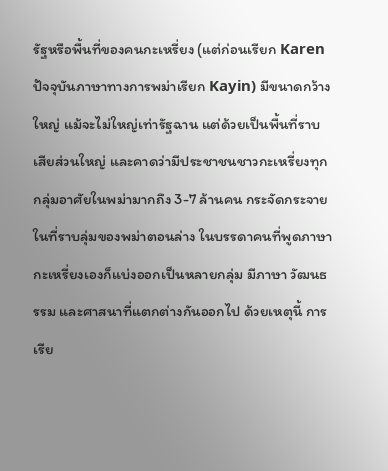รัฐหรือพื้นที่ของคนกะเหรี่ยง (แต่ก่อนเรียก Karen ปัจจุบันภาษาทางการพม่าเรียก Kayin) มีขนาดกว้างใหญ่ แม้จะไม่ใหญ่เท่ารัฐฉาน แต่ด้วยเป็นพื้นที่ราบเสียส่วนใหญ่ และคาดว่ามีประชาชนชาวกะเหรี่ยงทุกกลุ่มอาศัยในพม่ามากถึง 3-7 ล้านคน กระจัดกระจายในที่ราบลุ่มของพม่าตอนล่าง ในบรรดาคนที่พูดภาษากะเหรี่ยงเองก็แบ่งออกเป็นหลายกลุ่ม มีภาษา วัฒนธรรม และศาสนาที่แตกต่างกันออกไป ด้วยเหตุนี้ การเรีย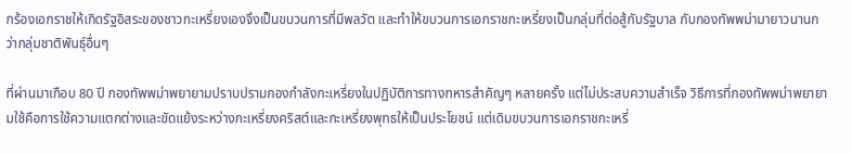กร้องเอกราชให้เกิดรัฐอิสระของชาวกะเหรี่ยงเองจึงเป็นขบวนการที่มีพลวัต และทำให้ขบวนการเอกราชกะเหรี่ยงเป็นกลุ่มที่ต่อสู้กับรัฐบาล กับกองทัพพม่ามายาวนานกว่ากลุ่มชาติพันธุ์อื่นๆ

ที่ผ่านมาเกือบ 80 ปี กองทัพพม่าพยายามปราบปรามกองกำลังกะเหรี่ยงในปฏิบัติการทางทหารสำคัญๆ หลายครั้ง แต่ไม่ประสบความสำเร็จ วิธีการที่กองทัพพม่าพยายามใช้คือการใช้ความแตกต่างและขัดแย้งระหว่างกะเหรี่ยงคริสต์และกะเหรี่ยงพุทธให้เป็นประโยชน์ แต่เดิมขบวนการเอกราชกะเหรี่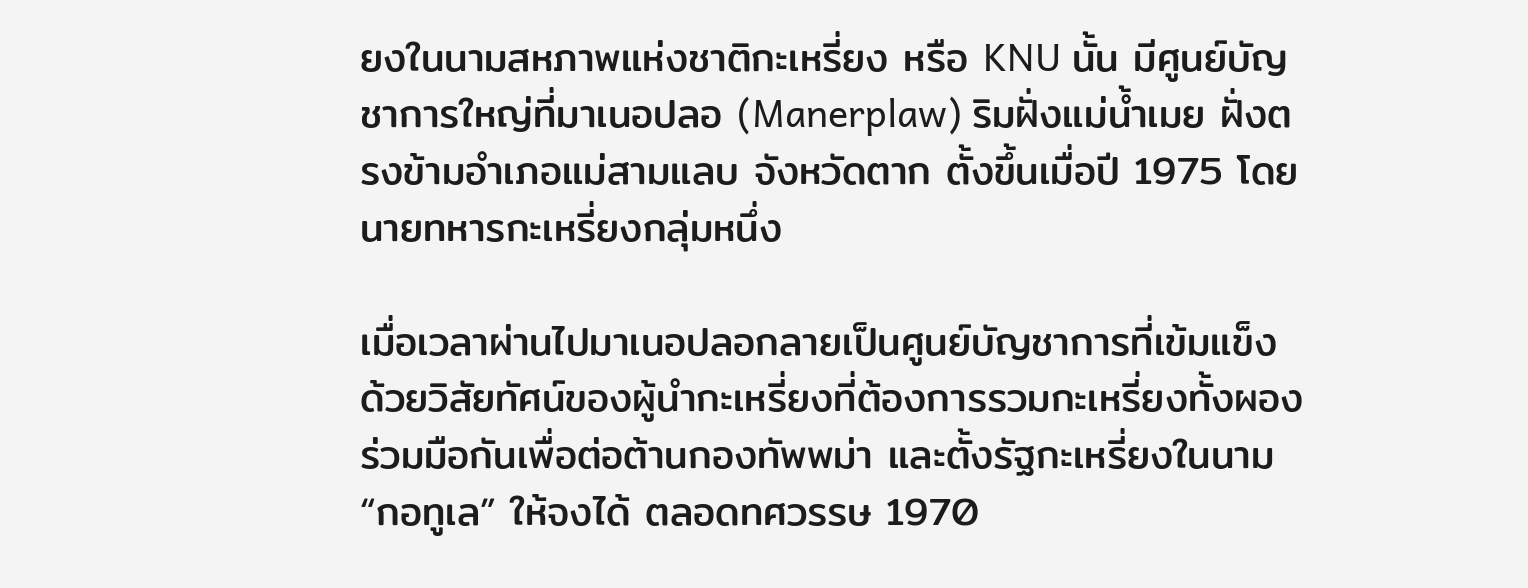ยงในนามสหภาพแห่งชาติกะเหรี่ยง หรือ KNU นั้น มีศูนย์บัญชาการใหญ่ที่มาเนอปลอ (Manerplaw) ริมฝั่งแม่น้ำเมย ฝั่งตรงข้ามอำเภอแม่สามแลบ จังหวัดตาก ตั้งขึ้นเมื่อปี 1975 โดยนายทหารกะเหรี่ยงกลุ่มหนึ่ง

เมื่อเวลาผ่านไปมาเนอปลอกลายเป็นศูนย์บัญชาการที่เข้มแข็ง ด้วยวิสัยทัศน์ของผู้นำกะเหรี่ยงที่ต้องการรวมกะเหรี่ยงทั้งผอง ร่วมมือกันเพื่อต่อต้านกองทัพพม่า และตั้งรัฐกะเหรี่ยงในนาม “กอทูเล” ให้จงได้ ตลอดทศวรรษ 1970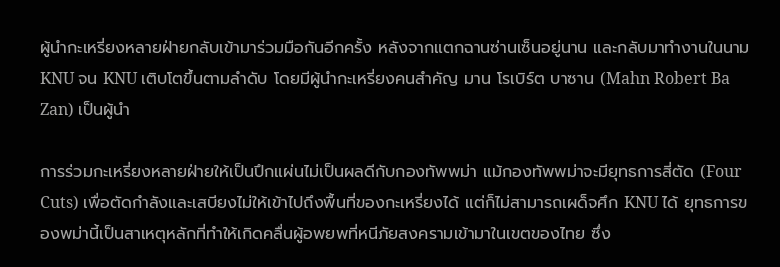ผู้นำกะเหรี่ยงหลายฝ่ายกลับเข้ามาร่วมมือกันอีกครั้ง หลังจากแตกฉานซ่านเซ็นอยู่นาน และกลับมาทำงานในนาม KNU จน KNU เติบโตขึ้นตามลำดับ โดยมีผู้นำกะเหรี่ยงคนสำคัญ มาน โรเบิร์ต บาซาน (Mahn Robert Ba Zan) เป็นผู้นำ

การร่วมกะเหรี่ยงหลายฝ่ายให้เป็นปึกแผ่นไม่เป็นผลดีกับกองทัพพม่า แม้กองทัพพม่าจะมียุทธการสี่ตัด (Four Cuts) เพื่อตัดกำลังและเสบียงไม่ให้เข้าไปถึงพื้นที่ของกะเหรี่ยงได้ แต่ก็ไม่สามารถเผด็จศึก KNU ได้ ยุทธการของพม่านี้เป็นสาเหตุหลักที่ทำให้เกิดคลื่นผู้อพยพที่หนีภัยสงครามเข้ามาในเขตของไทย ซึ่ง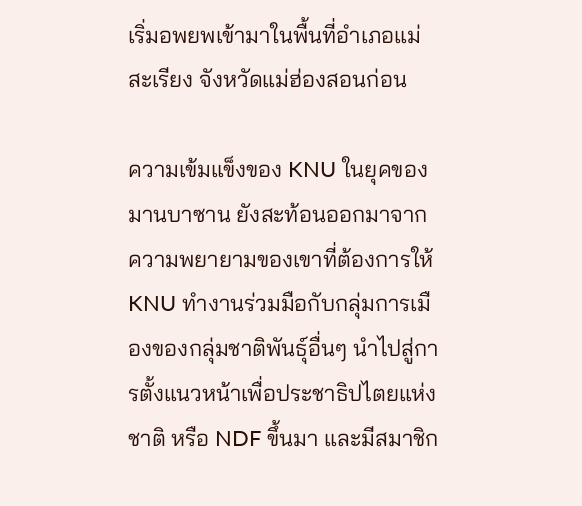เริ่มอพยพเข้ามาในพื้นที่อำเภอแม่สะเรียง จังหวัดแม่ฮ่องสอนก่อน

ความเข้มแข็งของ KNU ในยุคของมานบาซาน ยังสะท้อนออกมาจากความพยายามของเขาที่ต้องการให้ KNU ทำงานร่วมมือกับกลุ่มการเมืองของกลุ่มชาติพันธุ์อื่นๆ นำไปสู่การตั้งแนวหน้าเพื่อประชาธิปไตยแห่งชาติ หรือ NDF ขึ้นมา และมีสมาชิก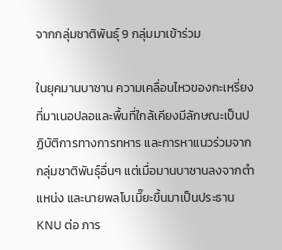จากกลุ่มชาติพันธุ์ 9 กลุ่มมาเข้าร่วม

ในยุคมานบาซาน ความเคลื่อนไหวของกะเหรี่ยงที่มาเนอปลอและพื้นที่ใกล้เคียงมีลักษณะเป็นปฏิบัติการทางการทหาร และการหาแนวร่วมจากกลุ่มชาติพันธุ์อื่นๆ แต่เมื่อมานบาซานลงจากตำแหน่ง และนายพลโบเมี๊ยะขึ้นมาเป็นประธาน KNU ต่อ ภาร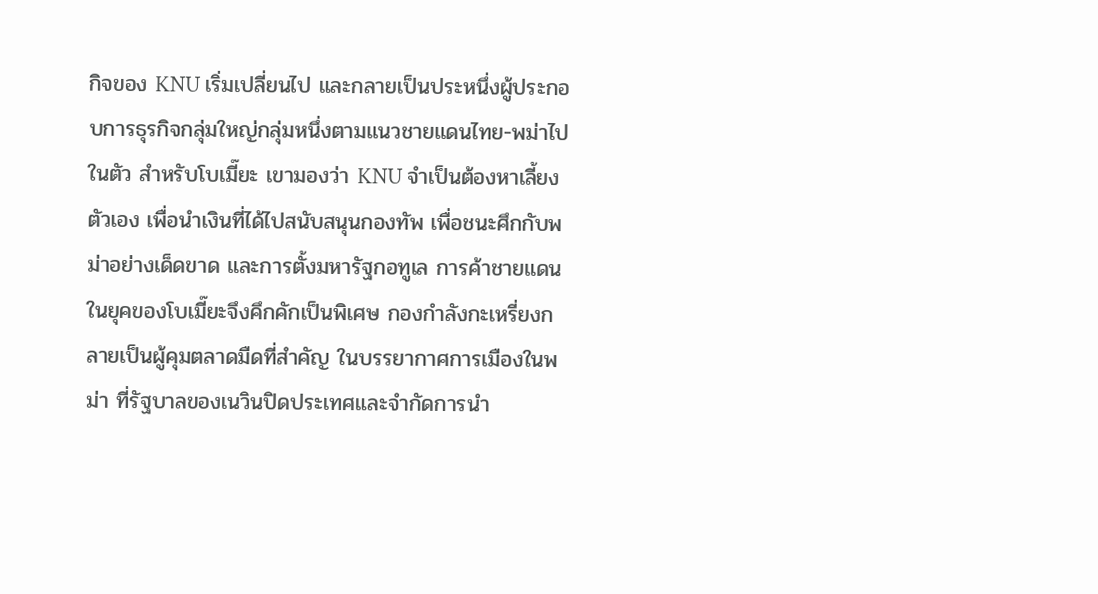กิจของ KNU เริ่มเปลี่ยนไป และกลายเป็นประหนึ่งผู้ประกอบการธุรกิจกลุ่มใหญ่กลุ่มหนึ่งตามแนวชายแดนไทย-พม่าไปในตัว สำหรับโบเมี๊ยะ เขามองว่า KNU จำเป็นต้องหาเลี้ยงตัวเอง เพื่อนำเงินที่ได้ไปสนับสนุนกองทัพ เพื่อชนะศึกกับพม่าอย่างเด็ดขาด และการตั้งมหารัฐกอทูเล การค้าชายแดนในยุคของโบเมี๊ยะจึงคึกคักเป็นพิเศษ กองกำลังกะเหรี่ยงกลายเป็นผู้คุมตลาดมืดที่สำคัญ ในบรรยากาศการเมืองในพม่า ที่รัฐบาลของเนวินปิดประเทศและจำกัดการนำ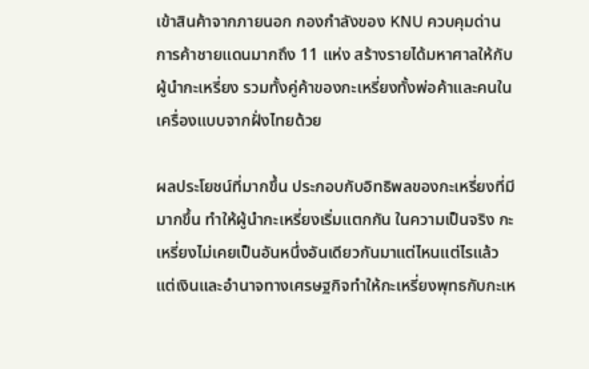เข้าสินค้าจากภายนอก กองกำลังของ KNU ควบคุมด่านการค้าชายแดนมากถึง 11 แห่ง สร้างรายได้มหาศาลให้กับผู้นำกะเหรี่ยง รวมทั้งคู่ค้าของกะเหรี่ยงทั้งพ่อค้าและคนในเครื่องแบบจากฝั่งไทยด้วย

ผลประโยชน์ที่มากขึ้น ประกอบกับอิทธิพลของกะเหรี่ยงที่มีมากขึ้น ทำให้ผู้นำกะเหรี่ยงเริ่มแตกกัน ในความเป็นจริง กะเหรี่ยงไม่เคยเป็นอันหนึ่งอันเดียวกันมาแต่ไหนแต่ไรแล้ว แต่เงินและอำนาจทางเศรษฐกิจทำให้กะเหรี่ยงพุทธกับกะเห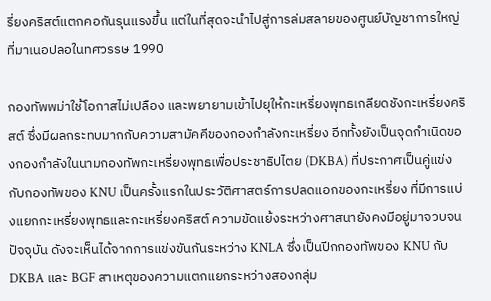รี่ยงคริสต์แตกคอกันรุนแรงขึ้น แต่ในที่สุดจะนำไปสู่การล่มสลายของศูนย์บัญชาการใหญ่ที่มาเนอปลอในทศวรรษ 1990

กองทัพพม่าใช้โอกาสไม่เปลือง และพยายามเข้าไปยุให้กะเหรี่ยงพุทธเกลียดชังกะเหรี่ยงคริสต์ ซึ่งมีผลกระทบมากกับความสามัคคีของกองกำลังกะเหรี่ยง อีกทั้งยังเป็นจุดกำเนิดของกองกำลังในนามกองทัพกะเหรี่ยงพุทธเพื่อประชาธิปไตย (DKBA) ที่ประกาศเป็นคู่แข่งกับกองทัพของ KNU เป็นครั้งแรกในประวัติศาสตร์การปลดแอกของกะเหรี่ยง ที่มีการแบ่งแยกกะเหรี่ยงพุทธและกะเหรี่ยงคริสต์ ความขัดแย้งระหว่างศาสนายังคงมีอยู่มาจวบจนปัจจุบัน ดังจะเห็นได้จากการแข่งขันกันระหว่าง KNLA ซึ่งเป็นปีกกองทัพของ KNU กับ DKBA และ BGF สาเหตุของความแตกแยกระหว่างสองกลุ่ม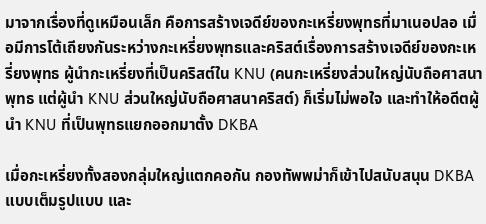มาจากเรื่องที่ดูเหมือนเล็ก คือการสร้างเจดีย์ของกะเหรี่ยงพุทธที่มาเนอปลอ เมื่อมีการโต้เถียงกันระหว่างกะเหรี่ยงพุทธและคริสต์เรื่องการสร้างเจดีย์ของกะเหรี่ยงพุทธ ผู้นำกะเหรี่ยงที่เป็นคริสต์ใน KNU (คนกะเหรี่ยงส่วนใหญ่นับถือศาสนาพุทธ แต่ผู้นำ KNU ส่วนใหญ่นับถือศาสนาคริสต์) ก็เริ่มไม่พอใจ และทำให้อดีตผู้นำ KNU ที่เป็นพุทธแยกออกมาตั้ง DKBA

เมื่อกะเหรี่ยงทั้งสองกลุ่มใหญ่แตกคอกัน กองทัพพม่าก็เข้าไปสนับสนุน DKBA แบบเต็มรูปแบบ และ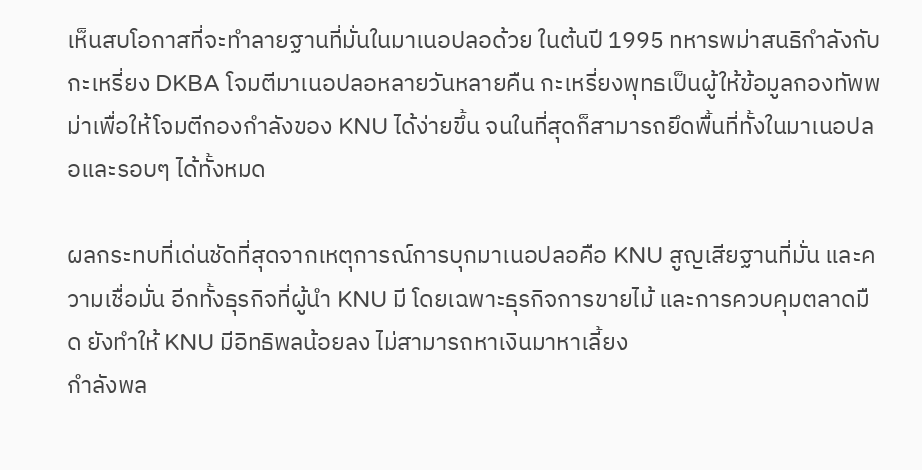เห็นสบโอกาสที่จะทำลายฐานที่มั่นในมาเนอปลอด้วย ในต้นปี 1995 ทหารพม่าสนธิกำลังกับกะเหรี่ยง DKBA โจมตีมาเนอปลอหลายวันหลายคืน กะเหรี่ยงพุทธเป็นผู้ให้ข้อมูลกองทัพพม่าเพื่อให้โจมตีกองกำลังของ KNU ได้ง่ายขึ้น จนในที่สุดก็สามารถยึดพื้นที่ทั้งในมาเนอปลอและรอบๆ ได้ทั้งหมด

ผลกระทบที่เด่นชัดที่สุดจากเหตุการณ์การบุกมาเนอปลอคือ KNU สูญเสียฐานที่มั่น และความเชื่อมั่น อีกทั้งธุรกิจที่ผู้นำ KNU มี โดยเฉพาะธุรกิจการขายไม้ และการควบคุมตลาดมืด ยังทำให้ KNU มีอิทธิพลน้อยลง ไม่สามารถหาเงินมาหาเลี้ยง
กำลังพล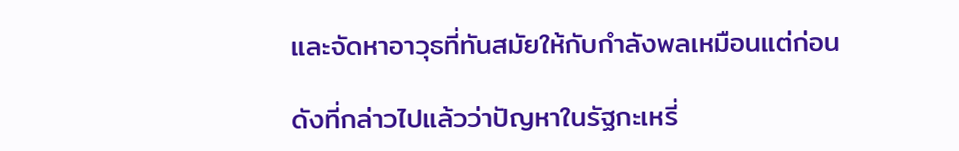และจัดหาอาวุธที่ทันสมัยให้กับกำลังพลเหมือนแต่ก่อน

ดังที่กล่าวไปแล้วว่าปัญหาในรัฐกะเหรี่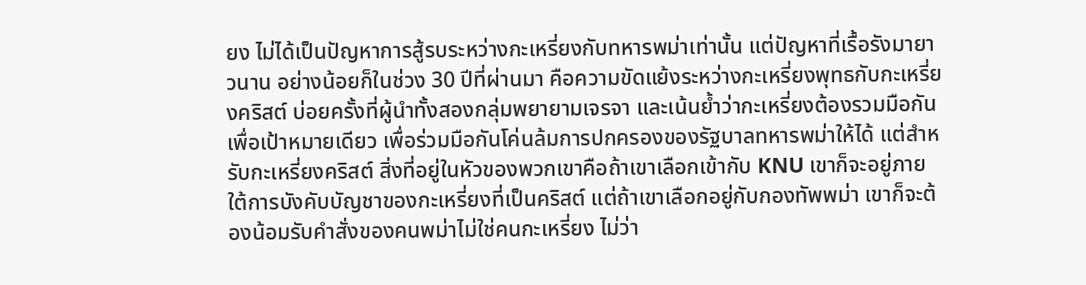ยง ไม่ได้เป็นปัญหาการสู้รบระหว่างกะเหรี่ยงกับทหารพม่าเท่านั้น แต่ปัญหาที่เรื้อรังมายาวนาน อย่างน้อยก็ในช่วง 30 ปีที่ผ่านมา คือความขัดแย้งระหว่างกะเหรี่ยงพุทธกับกะเหรี่ยงคริสต์ บ่อยครั้งที่ผู้นำทั้งสองกลุ่มพยายามเจรจา และเน้นย้ำว่ากะเหรี่ยงต้องรวมมือกันเพื่อเป้าหมายเดียว เพื่อร่วมมือกันโค่นล้มการปกครองของรัฐบาลทหารพม่าให้ได้ แต่สำหรับกะเหรี่ยงคริสต์ สิ่งที่อยู่ในหัวของพวกเขาคือถ้าเขาเลือกเข้ากับ KNU เขาก็จะอยู่ภายใต้การบังคับบัญชาของกะเหรี่ยงที่เป็นคริสต์ แต่ถ้าเขาเลือกอยู่กับกองทัพพม่า เขาก็จะต้องน้อมรับคำสั่งของคนพม่าไม่ใช่คนกะเหรี่ยง ไม่ว่า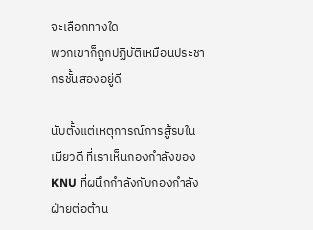จะเลือกทางใด
พวกเขาก็ถูกปฏิบัติเหมือนประชากรชั้นสองอยู่ดี

นับตั้งแต่เหตุการณ์การสู้รบในเมียวดี ที่เราเห็นกองกำลังของ KNU ที่ผนึกกำลังกับกองกำลังฝ่ายต่อต้าน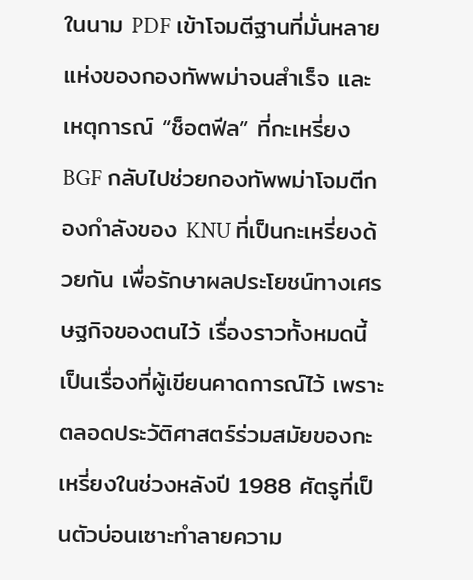ในนาม PDF เข้าโจมตีฐานที่มั่นหลายแห่งของกองทัพพม่าจนสำเร็จ และเหตุการณ์ “ช็อตฟีล” ที่กะเหรี่ยง BGF กลับไปช่วยกองทัพพม่าโจมตีกองกำลังของ KNU ที่เป็นกะเหรี่ยงด้วยกัน เพื่อรักษาผลประโยชน์ทางเศรษฐกิจของตนไว้ เรื่องราวทั้งหมดนี้เป็นเรื่องที่ผู้เขียนคาดการณ์ไว้ เพราะตลอดประวัติศาสตร์ร่วมสมัยของกะเหรี่ยงในช่วงหลังปี 1988 ศัตรูที่เป็นตัวบ่อนเซาะทำลายความ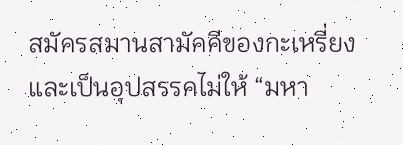สมัครสมานสามัคคีของกะเหรี่ยง และเป็นอุปสรรคไม่ให้ “มหา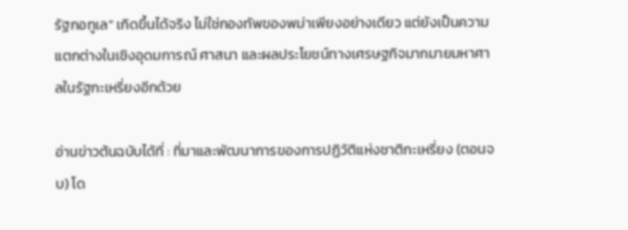รัฐกอทูเล” เกิดขึ้นได้จริง ไม่ใช่กองทัพของพม่าเพียงอย่างเดียว แต่ยังเป็นความแตกต่างในเชิงอุดมการณ์ ศาสนา และผลประโยชน์ทางเศรษฐกิจมากมายมหาศาลในรัฐกะเหรี่ยงอีกด้วย

อ่านข่าวต้นฉบับได้ที่ : ที่มาและพัฒนาการของการปฏิวัติแห่งชาติกะเหรี่ยง (ตอนจบ) โด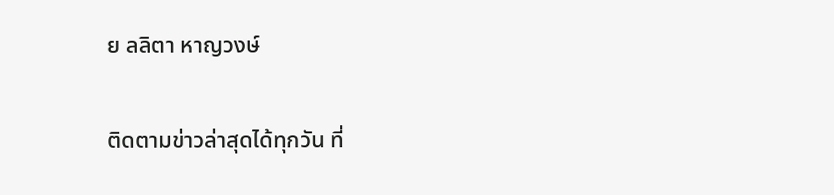ย ลลิตา หาญวงษ์

ติดตามข่าวล่าสุดได้ทุกวัน ที่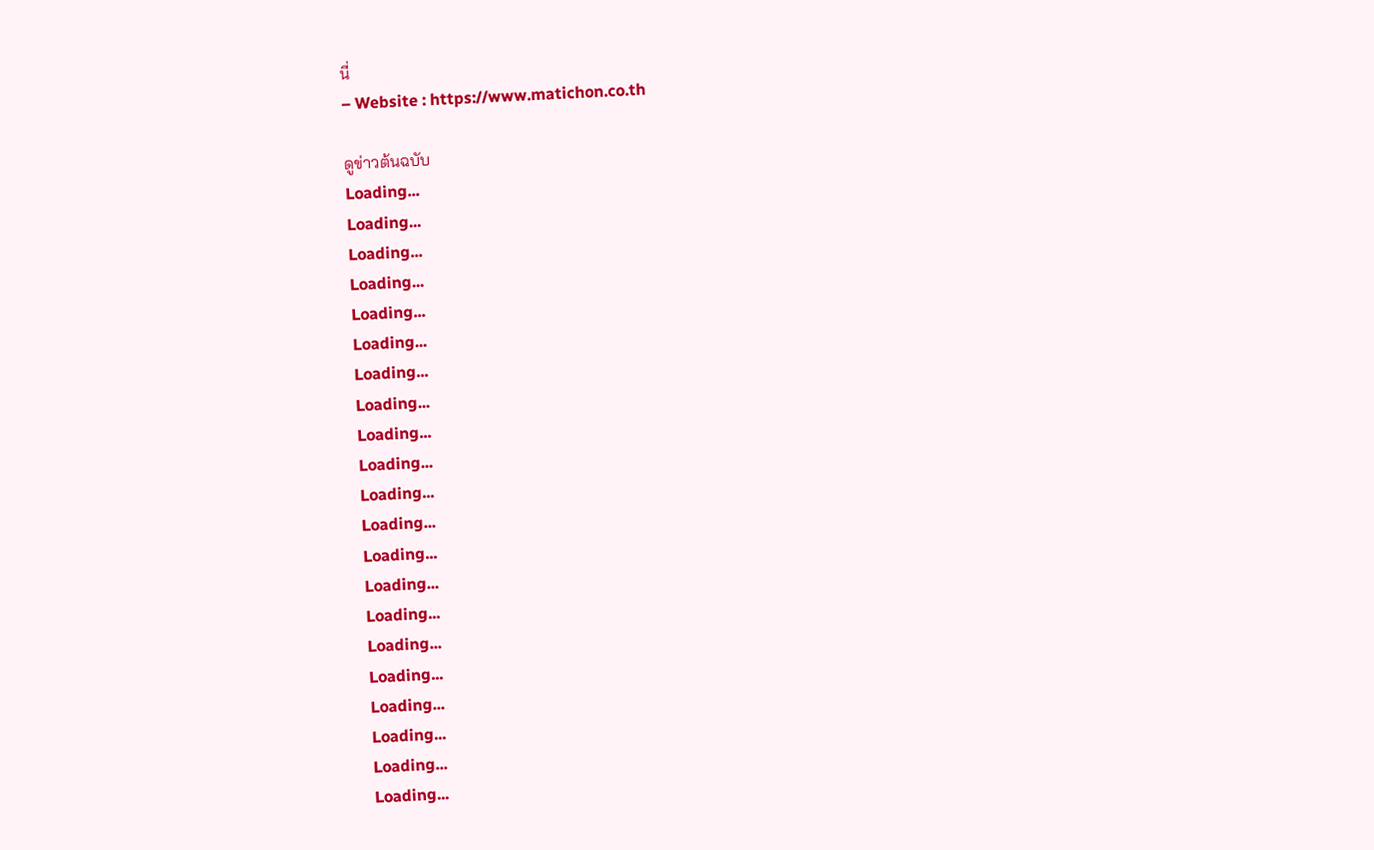นี่
– Website : https://www.matichon.co.th

ดูข่าวต้นฉบับ
Loading...
Loading...
Loading...
Loading...
Loading...
Loading...
Loading...
Loading...
Loading...
Loading...
Loading...
Loading...
Loading...
Loading...
Loading...
Loading...
Loading...
Loading...
Loading...
Loading...
Loading...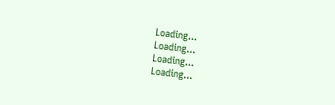Loading...
Loading...
Loading...
Loading...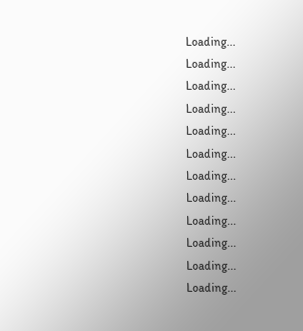Loading...
Loading...
Loading...
Loading...
Loading...
Loading...
Loading...
Loading...
Loading...
Loading...
Loading...
Loading...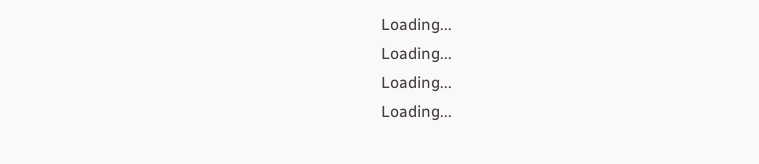Loading...
Loading...
Loading...
Loading...